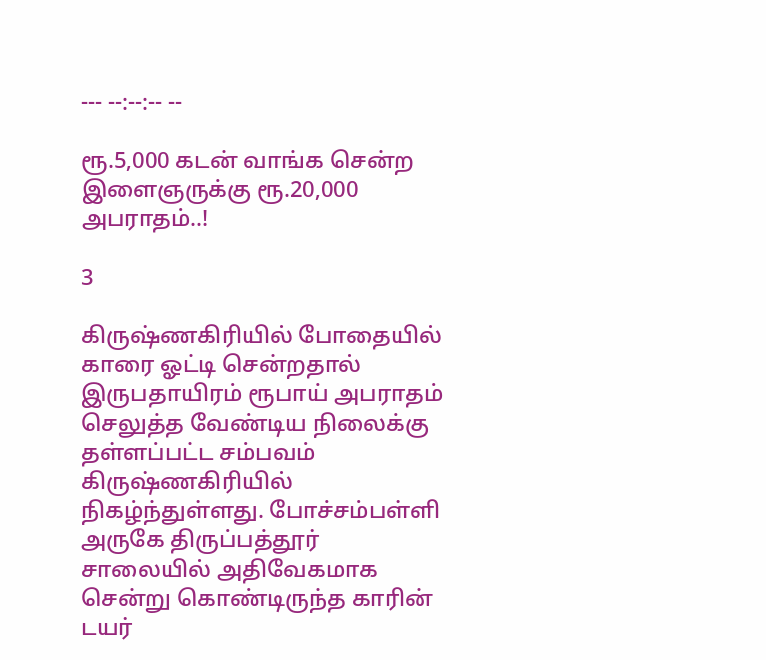--- --:--:-- --

ரூ.5,000 கடன் வாங்க சென்ற இளைஞருக்கு ரூ.20,000 அபராதம்..!

3

கிருஷ்ணகிரியில் போதையில் காரை ஓட்டி சென்றதால் இருபதாயிரம் ரூபாய் அபராதம் செலுத்த வேண்டிய நிலைக்கு தள்ளப்பட்ட சம்பவம் கிருஷ்ணகிரியில் நிகழ்ந்துள்ளது. போச்சம்பள்ளி அருகே திருப்பத்தூர் சாலையில் அதிவேகமாக சென்று கொண்டிருந்த காரின் டயர்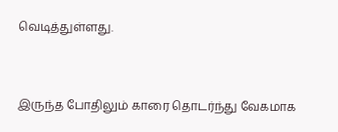வெடித்துள்ளது.



இருந்த போதிலும் காரை தொடர்ந்து வேகமாக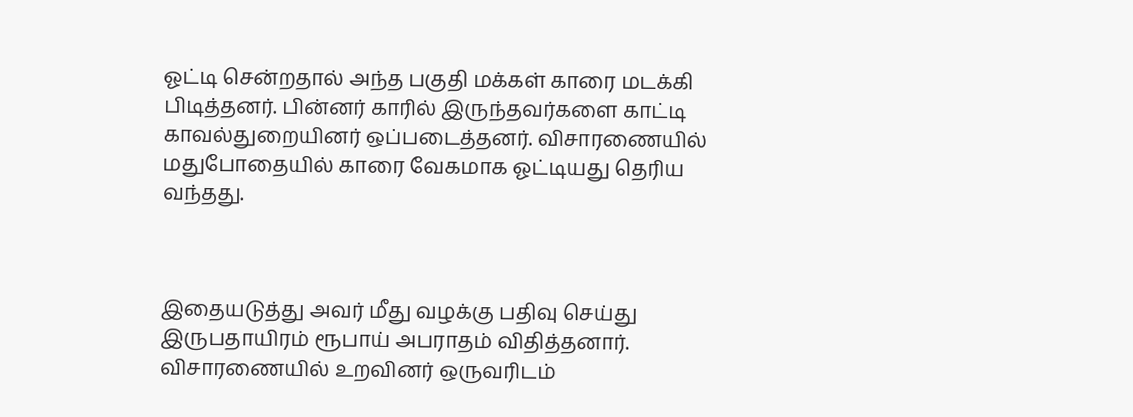ஓட்டி சென்றதால் அந்த பகுதி மக்கள் காரை மடக்கி பிடித்தனர். பின்னர் காரில் இருந்தவர்களை காட்டி காவல்துறையினர் ஒப்படைத்தனர். விசாரணையில் மதுபோதையில் காரை வேகமாக ஓட்டியது தெரிய வந்தது.



இதையடுத்து அவர் மீது வழக்கு பதிவு செய்து இருபதாயிரம் ரூபாய் அபராதம் விதித்தனார். விசாரணையில் உறவினர் ஒருவரிடம்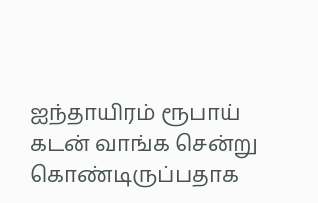ஐந்தாயிரம் ரூபாய் கடன் வாங்க சென்று கொண்டிருப்பதாக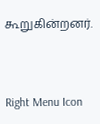கூறுகின்றனர்.



Right Menu Icon